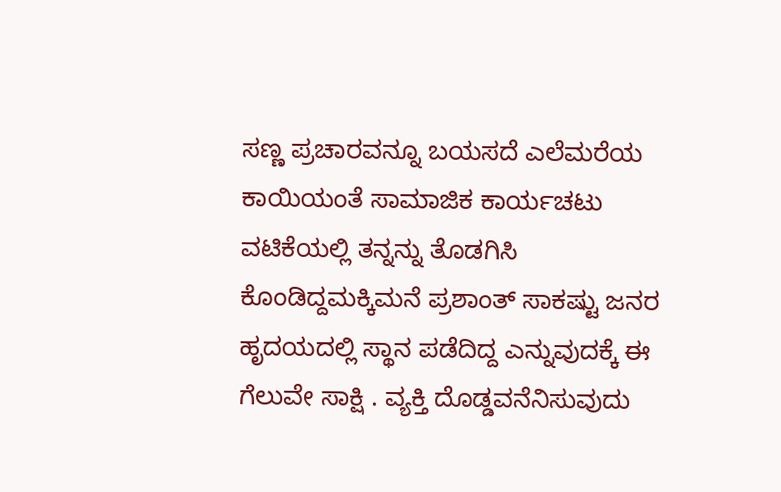ಸಣ್ಣ ಪ್ರಚಾರವನ್ನೂ ಬಯಸದೆ ಎಲೆಮರೆಯ ಕಾಯಿಯಂತೆ ಸಾಮಾಜಿಕ ಕಾರ್ಯಚಟು ವಟಿಕೆಯಲ್ಲಿ ತನ್ನನ್ನು ತೊಡಗಿಸಿ ಕೊಂಡಿದ್ದಮಕ್ಕಿಮನೆ ಪ್ರಶಾಂತ್ ಸಾಕಷ್ಟು ಜನರ ಹೃದಯದಲ್ಲಿ ಸ್ಥಾನ ಪಡೆದಿದ್ದ ಎನ್ನುವುದಕ್ಕೆ ಈ ಗೆಲುವೇ ಸಾಕ್ಷಿ . ವ್ಯಕ್ತಿ ದೊಡ್ಡವನೆನಿಸುವುದು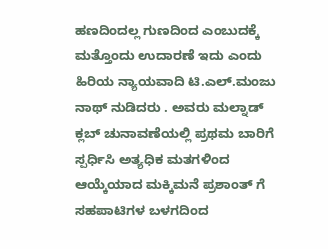ಹಣದಿಂದಲ್ಲ ಗುಣದಿಂದ ಎಂಬುದಕ್ಕೆ ಮತ್ತೊಂದು ಉದಾರಣೆ ಇದು ಎಂದು ಹಿರಿಯ ನ್ಯಾಯವಾದಿ ಟಿ.ಎಲ್.ಮಂಜು ನಾಥ್ ನುಡಿದರು . ಅವರು ಮಲ್ನಾಡ್ ಕ್ಲಬ್ ಚುನಾವಣೆಯಲ್ಲಿ ಪ್ರಥಮ ಬಾರಿಗೆ ಸ್ಪರ್ಧಿಸಿ ಅತ್ಯಧಿಕ ಮತಗಳಿಂದ ಆಯ್ಕೆಯಾದ ಮಕ್ಕಿಮನೆ ಪ್ರಶಾಂತ್ ಗೆ ಸಹಪಾಟಿಗಳ ಬಳಗದಿಂದ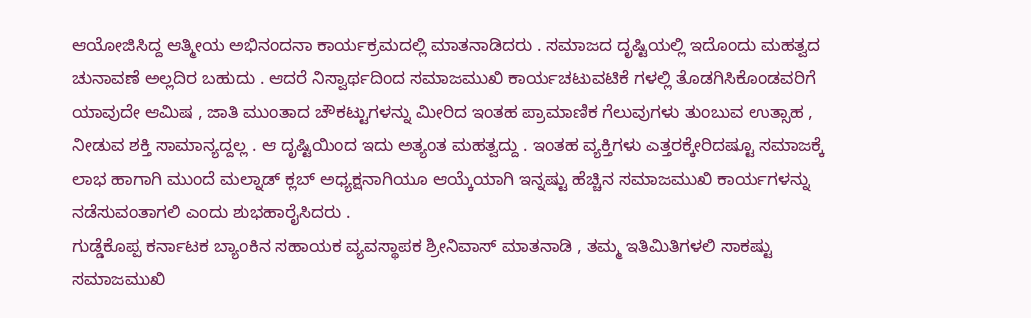ಆಯೋಜಿಸಿದ್ದ ಆತ್ಮೀಯ ಅಭಿನಂದನಾ ಕಾರ್ಯಕ್ರಮದಲ್ಲಿ ಮಾತನಾಡಿದರು . ಸಮಾಜದ ದೃಷ್ಟಿಯಲ್ಲಿ ಇದೊಂದು ಮಹತ್ವದ ಚುನಾವಣೆ ಅಲ್ಲದಿರ ಬಹುದು . ಆದರೆ ನಿಸ್ವಾರ್ಥದಿಂದ ಸಮಾಜಮುಖಿ ಕಾರ್ಯಚಟುವಟಿಕೆ ಗಳಲ್ಲಿ ತೊಡಗಿಸಿಕೊಂಡವರಿಗೆ ಯಾವುದೇ ಆಮಿಷ , ಜಾತಿ ಮುಂತಾದ ಚೌಕಟ್ಟುಗಳನ್ನು ಮೀರಿದ ಇಂತಹ ಪ್ರಾಮಾಣಿಕ ಗೆಲುವುಗಳು ತುಂಬುವ ಉತ್ಸಾಹ , ನೀಡುವ ಶಕ್ತಿ ಸಾಮಾನ್ಯದ್ದಲ್ಲ . ಆ ದೃಷ್ಟಿಯಿಂದ ಇದು ಅತ್ಯಂತ ಮಹತ್ವದ್ದು . ಇಂತಹ ವ್ಯಕ್ತಿಗಳು ಎತ್ತರಕ್ಕೇರಿದಷ್ಟೂ ಸಮಾಜಕ್ಕೆ ಲಾಭ ಹಾಗಾಗಿ ಮುಂದೆ ಮಲ್ನಾಡ್ ಕ್ಲಬ್ ಅಧ್ಯಕ್ಷನಾಗಿಯೂ ಆಯ್ಕೆಯಾಗಿ ಇನ್ನಷ್ಟು ಹೆಚ್ಚಿನ ಸಮಾಜಮುಖಿ ಕಾರ್ಯಗಳನ್ನು ನಡೆಸುವಂತಾಗಲಿ ಎಂದು ಶುಭಹಾರೈಸಿದರು .
ಗುಡ್ಡೆಕೊಪ್ಪ ಕರ್ನಾಟಕ ಬ್ಯಾಂಕಿನ ಸಹಾಯಕ ವ್ಯವಸ್ಥಾಪಕ ಶ್ರೀನಿವಾಸ್ ಮಾತನಾಡಿ , ತಮ್ಮ ಇತಿಮಿತಿಗಳಲಿ ಸಾಕಷ್ಟು ಸಮಾಜಮುಖಿ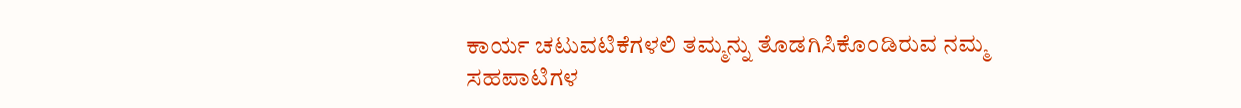ಕಾರ್ಯ ಚಟುವಟಿಕೆಗಳಲಿ ತಮ್ಮನ್ನು ತೊಡಗಿಸಿಕೊಂಡಿರುವ ನಮ್ಮ ಸಹಪಾಟಿಗಳ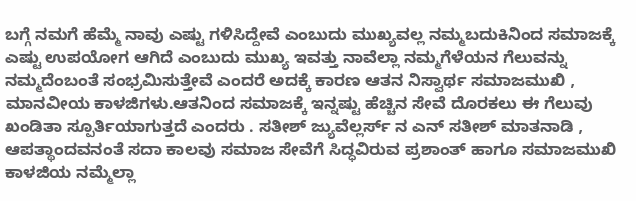ಬಗ್ಗೆ ನಮಗೆ ಹೆಮ್ಮೆ ನಾವು ಎಷ್ಟು ಗಳಿಸಿದ್ದೇವೆ ಎಂಬುದು ಮುಖ್ಯವಲ್ಲ ನಮ್ಮಬದುಕಿನಿಂದ ಸಮಾಜಕ್ಕೆ ಎಷ್ಟು ಉಪಯೋಗ ಆಗಿದೆ ಎಂಬುದು ಮುಖ್ಯ ಇವತ್ತು ನಾವೆಲ್ಲಾ ನಮ್ಮಗೆಳೆಯನ ಗೆಲುವನ್ನು ನಮ್ಮದೆಂಬಂತೆ ಸಂಭ್ರಮಿಸುತ್ತೇವೆ ಎಂದರೆ ಅದಕ್ಕೆ ಕಾರಣ ಆತನ ನಿಸ್ವಾರ್ಥ ಸಮಾಜಮುಖಿ , ಮಾನವೀಯ ಕಾಳಜಿಗಳು.ಆತನಿಂದ ಸಮಾಜಕ್ಕೆ ಇನ್ನಷ್ಟು ಹೆಚ್ಚಿನ ಸೇವೆ ದೊರಕಲು ಈ ಗೆಲುವು ಖಂಡಿತಾ ಸ್ಪೂರ್ತಿಯಾಗುತ್ತದೆ ಎಂದರು . ಸತೀಶ್ ಜ್ಯುವೆಲ್ಲರ್ಸ್ ನ ಎನ್ ಸತೀಶ್ ಮಾತನಾಡಿ , ಆಪತ್ಥಾಂದವನಂತೆ ಸದಾ ಕಾಲವು ಸಮಾಜ ಸೇವೆಗೆ ಸಿದ್ಧವಿರುವ ಪ್ರಶಾಂತ್ ಹಾಗೂ ಸಮಾಜಮುಖಿ ಕಾಳಜಿಯ ನಮ್ಮೆಲ್ಲಾ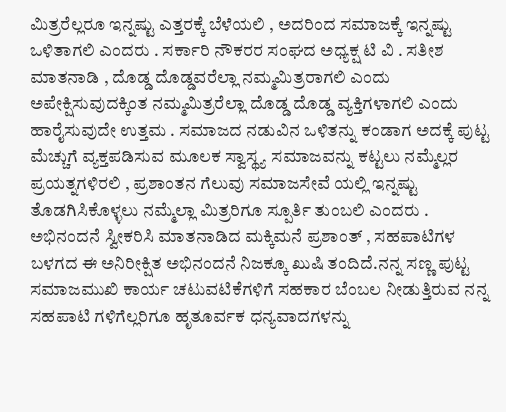ಮಿತ್ರರೆಲ್ಲರೂ ಇನ್ನಷ್ಟು ಎತ್ತರಕ್ಕೆ ಬೆಳೆಯಲಿ , ಅದರಿಂದ ಸಮಾಜಕ್ಕೆ ಇನ್ನಷ್ಟು ಒಳಿತಾಗಲಿ ಎಂದರು . ಸರ್ಕಾರಿ ನೌಕರರ ಸಂಘದ ಅಧ್ಯಕ್ಷ ಟಿ ವಿ . ಸತೀಶ ಮಾತನಾಡಿ , ದೊಡ್ಡ ದೊಡ್ಡವರೆಲ್ಲಾ ನಮ್ಮಮಿತ್ರರಾಗಲಿ ಎಂದು ಅಪೇಕ್ಷಿಸುವುದಕ್ಕಿಂತ ನಮ್ಮಮಿತ್ರರೆಲ್ಲಾ ದೊಡ್ಡ ದೊಡ್ಡ ವ್ಯಕ್ತಿಗಳಾಗಲಿ ಎಂದು ಹಾರೈಸುವುದೇ ಉತ್ತಮ . ಸಮಾಜದ ನಡುವಿನ ಒಳಿತನ್ನು ಕಂಡಾಗ ಅದಕ್ಕೆ ಪುಟ್ಟ ಮೆಚ್ಚುಗೆ ವ್ಯಕ್ತಪಡಿಸುವ ಮೂಲಕ ಸ್ವಾಸ್ಥ್ಯ ಸಮಾಜವನ್ನು ಕಟ್ಟಲು ನಮ್ಮೆಲ್ಲರ ಪ್ರಯತ್ನಗಳಿರಲಿ , ಪ್ರಶಾಂತನ ಗೆಲುವು ಸಮಾಜಸೇವೆ ಯಲ್ಲಿ ಇನ್ನಷ್ಟು ತೊಡಗಿಸಿಕೊಳ್ಳಲು ನಮ್ಮೆಲ್ಲಾ ಮಿತ್ರರಿಗೂ ಸ್ಪೂರ್ತಿ ತುಂಬಲಿ ಎಂದರು .
ಅಭಿನಂದನೆ ಸ್ವೀಕರಿಸಿ ಮಾತನಾಡಿದ ಮಕ್ಕಿಮನೆ ಪ್ರಶಾಂತ್ , ಸಹಪಾಟಿಗಳ ಬಳಗದ ಈ ಅನಿರೀಕ್ಷಿತ ಅಭಿನಂದನೆ ನಿಜಕ್ಕೂ ಖುಷಿ ತಂದಿದೆ.ನನ್ನ ಸಣ್ಣ ಪುಟ್ಟ ಸಮಾಜಮುಖಿ ಕಾರ್ಯ ಚಟುವಟಿಕೆಗಳಿಗೆ ಸಹಕಾರ ಬೆಂಬಲ ನೀಡುತ್ತಿರುವ ನನ್ನ ಸಹಪಾಟಿ ಗಳಿಗೆಲ್ಲರಿಗೂ ಹೃತೂರ್ವಕ ಧನ್ಯವಾದಗಳನ್ನು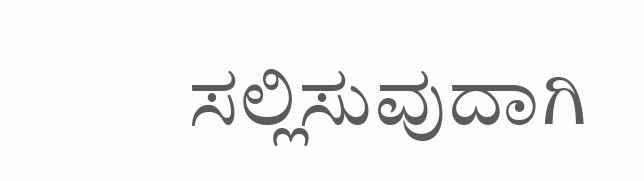ಸಲ್ಲಿಸುವುದಾಗಿ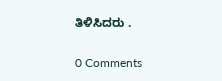ತಿಳಿಸಿದರು .

0 Comments